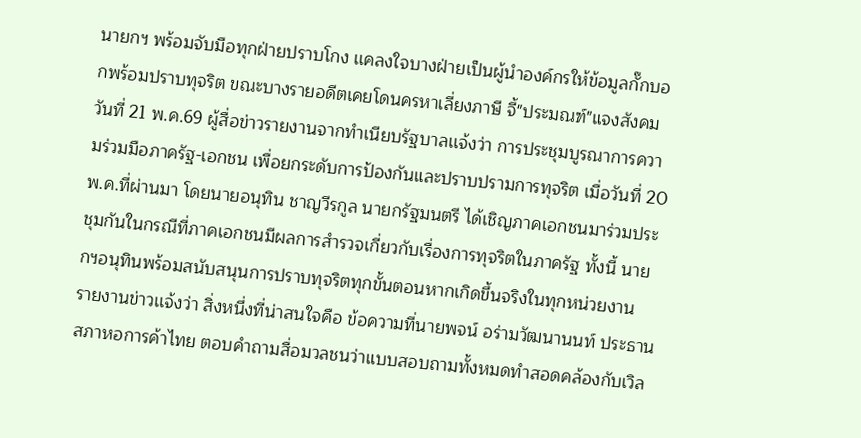นายกฯ พร้อมจับมือทุกฝ่ายปราบโกง เเคลงใจบางฝ่ายเป็นผู้นำองค์กรให้ข้อมูลกั๊กบอกพร้อมปราบทุจริต ขณะบางรายอดีตเคยโดนครหาเลี่ยงภาษี จี้"ประมณฑ์"แจงสังคม
วันที่ 21 พ.ค.69 ผู้สื่อข่าวรายงานจากทำเนียบรัฐบาลเเจ้งว่า การประชุมบูรณาการความร่วมมือภาครัฐ-เอกชน เพื่อยกระดับการป้องกันและปราบปรามการทุจริต เมื่อวันที่ 20 พ.ค.ที่ผ่านมา โดยนายอนุทิน ชาญวีรกูล นายกรัฐมนตรี ได้เชิญภาคเอกชนมาร่วมประชุมกันในกรณีที่ภาคเอกชนมีผลการสำรวจเกี่ยวกับเรื่องการทุจริตในภาครัฐ ทั้งนี้ นายกฯอนุทินพร้อมสนับสนุนการปราบทุจริตทุกขั้นตอนหากเกิดขึ้นจริงในทุกหน่วยงาน
รายงานข่าวเเจ้งว่า สิ่งหนึ่งที่น่าสนใจคือ ข้อความที่นายพจน์ อร่ามวัฒนานนท์ ประธานสภาหอการค้าไทย ตอบคำถามสื่อมวลชนว่าแบบสอบถามทั้งหมดทำสอดคล้องกับเวิล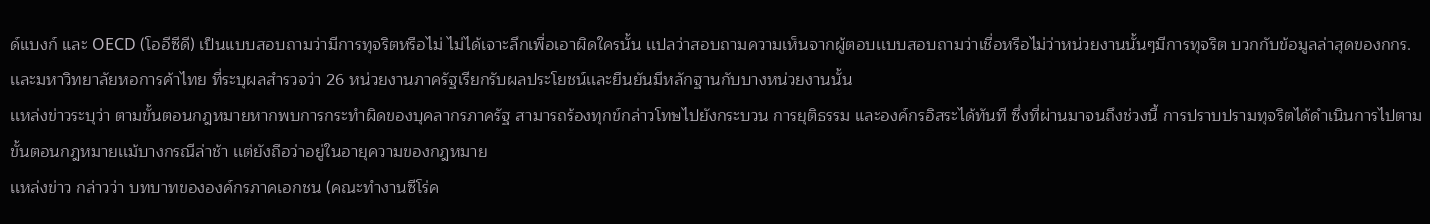ด์แบงก์ และ OECD (โออีซีดี) เป็นแบบสอบถามว่ามีการทุจริตหรือไม่ ไม่ได้เจาะลึกเพื่อเอาผิดใครนั้น เเปลว่าสอบถามความเห็นจากผู้ตอบเเบบสอบถามว่าเชื่อหรือไม่ว่าหน่วยงานนั้นๆมีการทุจริต บวกกับข้อมูลล่าสุดของกกร. เเละมหาวิทยาลัยหอการค้าไทย ที่ระบุผลสำรวจว่า 26 หน่วยงานภาครัฐเรียกรับผลประโยชน์เเละยืนยันมีหลักฐานกับบางหน่วยงานนั้น
เเหล่งข่าวระบุว่า ตามขั้นตอนกฎหมายหากพบการกระทำผิดของบุคลากรภาครัฐ สามารถร้องทุกข์กล่าวโทษไปยังกระบวน การยุติธรรม และองค์กรอิสระได้ทันที ซึ่งที่ผ่านมาจนถึงช่วงนี้ การปราบปรามทุจริตได้ดำเนินการไปตามขั้นตอนกฎหมายเเม้บางกรณีล่าช้า เเต่ยังถือว่าอยู่ในอายุความของกฎหมาย
เเหล่งข่าว กล่าวว่า บทบาทขององค์กรภาคเอกชน (คณะทำงานซีโร่ค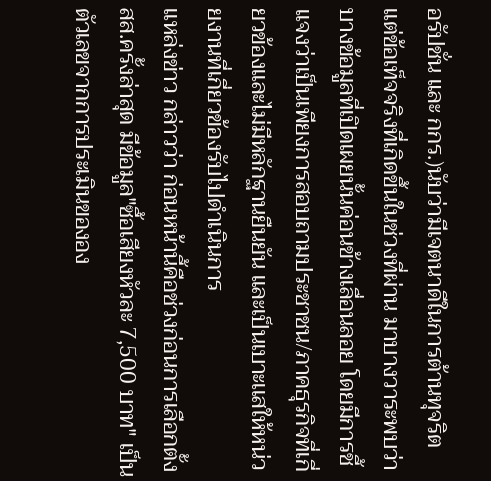อรัปชั่น และ กกร.)นับว่ามีเจตนาดีในการต้านทุจริต เเต่ข้อเท็จจริงที่เกิดขึ้นในช่วงที่ผ่าน มาบางวาระพบว่าบางข้อมูลที่เปิดเผยนั้นค่อนข้างเลื่อนลอย โดยมีการชี้เเจงว่าเป็นเพียงการสอบถามประชาชน/ภาคธุรกิจที่เกี่ยวข้องเเละไม่มีหลักฐานยืนยัน เเละเป็นเบาะเเสให้หน่วยงานที่เกี่ยวข้องรับไปดำเนินการ
เเหล่งข่าว กล่าวว่า ก่อนหน้านี้คือช่วงก่อนการเลือกตั้ง สส.ครั้งล่าสุด มีข้อมูล"ซื้อเสียงหัวละ 7,500 บาท" เป็นตัวเลขจากการประเมินขององ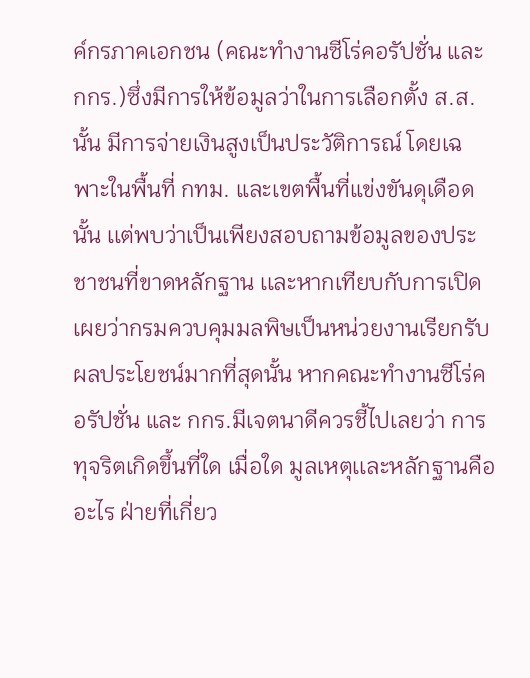ค์กรภาคเอกชน (คณะทำงานซีโร่คอรัปชั่น และ กกร.)ซึ่งมีการให้ข้อมูลว่าในการเลือกตั้ง ส.ส.นั้น มีการจ่ายเงินสูงเป็นประวัติการณ์ โดยเฉพาะในพื้นที่ กทม. และเขตพื้นที่แข่งขันดุเดือดนั้น เเต่พบว่าเป็นเพียงสอบถามข้อมูลของประชาชนที่ขาดหลักฐาน เเละหากเทียบกับการเปิดเผยว่ากรมควบคุมมลพิษเป็นหน่วยงานเรียกรับผลประโยชน์มากที่สุดนั้น หากคณะทำงานซีโร่คอรัปชั่น และ กกร.มีเจตนาดีควรชี้ไปเลยว่า การทุจริตเกิดขึ้นที่ใด เมื่อใด มูลเหตุเเละหลักฐานคืออะไร ฝ่ายที่เกี่ยว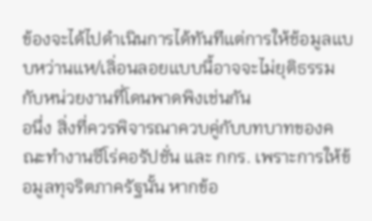ข้องจะได้ไปดำเนินการได้ทันทีเเต่การให้ช้อมูลเเบบหว่านเเห/เลิ่อนลอยเเบบนี้อาจจะไม่ยุติธรรมกับหน่วยงานที่โดนพาดพิงเช่นกัน
อนึ่ง สิ่งที่ควรพิจารณาควบคู่กับบทบาทของคณะทำงานซีโร่คอรัปชั่น และ กกร. เพราะการให้ข้อมูลทุจริตภาครัฐนั้น หากข้อ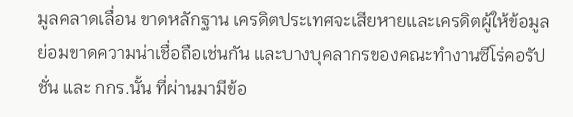มูลคลาดเลื่อน ขาดหลักฐาน เครดิตประเทศจะเสียหายเเละเครดิตผู้ให้ข้อมูลย่อมขาดความน่าเชื่อถือเช่นกัน เเละบางบุคลากรของคณะทำงานซีโร่คอรัปชั่น และ กกร.นั้น ที่ผ่านมามีข้อ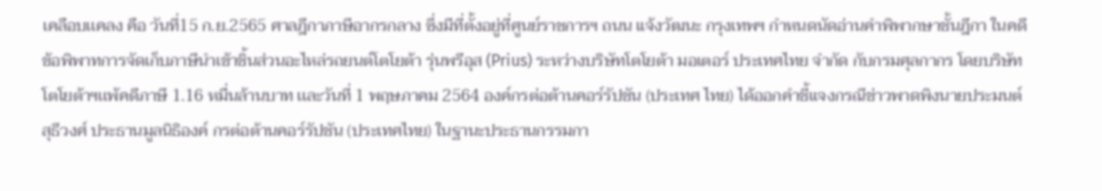เคลือบเเคลง คือ วันที่15 ก.ย.2565 ศาลฎีกาภาษีอากรกลาง ซึ่งมีที่ตั้งอยู่ที่ศูนย์ราชการฯ ถนน แจ้งวัฒนะ กรุงเทพฯ กำหนดนัดอ่านคำพิพากษาชั้นฎีกา ในคดีข้อพิพาทการจัดเก็บภาษีนำเข้าชิ้นส่วนอะไหล่รถยนต์โตโยต้า รุ่นพรีอุส (Prius) ระหว่างบริษัทโตโยต้า มอเตอร์ ประเทศไทย จำกัด กับกรมศุลกากร โดยบริษัทโตโยต้าฯเเพ้คดีภาษี 1.16 หมื่นล้านบาท เเละวันที่ 1 พฤษภาคม 2564 องค์กรต่อต้านคอร์รัปชัน (ประเทศ ไทย) ได้ออกคำชี้แจงกรณีข่าวพาดพิงนายประมนต์ สุธีวงศ์ ประธานมูลนิธิองค์ กรต่อต้านคอร์รัปชัน (ประเทศไทย) ในฐานะประธานกรรมกา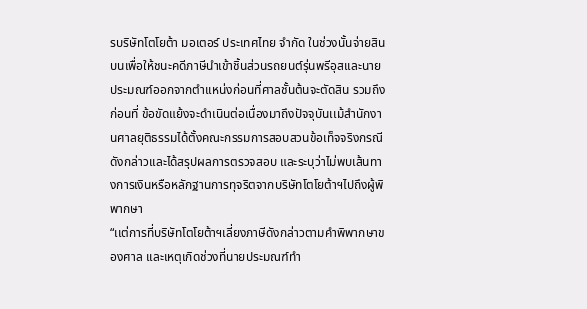รบริษัทโตโยต้า มอเตอร์ ประเทศไทย จำกัด ในช่วงนั้นจ่ายสินบนเพื่อให้ชนะคดีภาษีนำเข้าชิ้นส่วนรถยนต์รุ่นพรีอุสเเละนายประมณฑ์ออกจากตำเเหน่งก่อนที่ศาลชั้นต้นจะตัดสิน รวมถึงก่อนที่ ข้อขัดแย้งจะดำเนินต่อเนื่องมาถึงปัจจุบันเเม้สำนักงานศาลยุติธรรมได้ตั้งคณะกรรมการสอบสวนข้อเท็จจริงกรณีดังกล่าวเเละได้สรุปผลการตรวจสอบ และระบุว่าไม่พบเส้นทางการเงินหรือหลักฐานการทุจริตจากบริษัทโตโยต้าฯไปถึงผู้พิพากษา
“เเต่การที่บริษัทโตโยต้าฯเลี่ยงภาษีดังกล่าวตามคำพิพากษาของศาล เเละเหตุเกิดช่วงที่นายประมณฑ์ทำ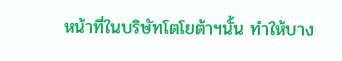หน้าที่ในบริษัทโตโยต้าฯนั้น ทำให้บาง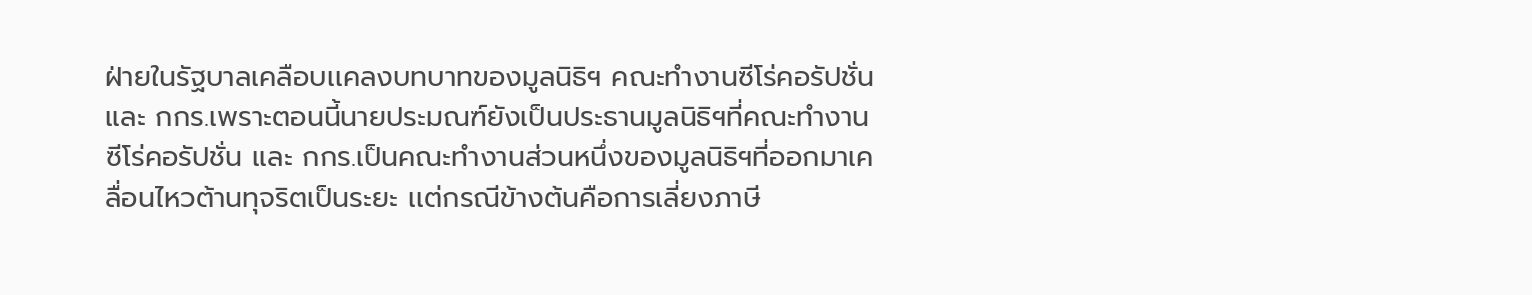ฝ่ายในรัฐบาลเคลือบเเคลงบทบาทของมูลนิธิฯ คณะทำงานซีโร่คอรัปชั่น และ กกร.เพราะตอนนี้นายประมณฑ์ยังเป็นประธานมูลนิธิฯที่คณะทำงานซีโร่คอรัปชั่น และ กกร.เป็นคณะทำงานส่วนหนึ่งของมูลนิธิฯที่ออกมาเคลื่อนไหวต้านทุจริตเป็นระยะ เเต่กรณีข้างต้นคือการเลี่ยงภาษี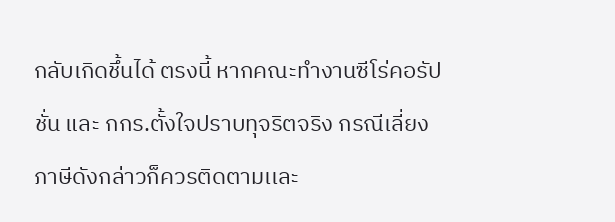กลับเกิดชึ้นได้ ตรงนี้ หากคณะทำงานซีโร่คอรัปชั่น และ กกร.ตั้งใจปราบทุจริตจริง กรณีเลี่ยงภาษีดังกล่าวก็ควรติดตามเเละ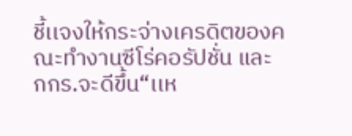ชี้เเจงให้กระจ่างเครดิตของคณะทำงานซีโร่คอรัปชั่น และ กกร.จะดีขึ้น“เเห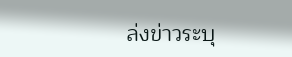ล่งข่าวระบุ